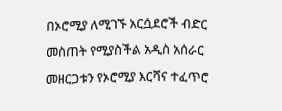በኦሮሚያ ለሚገኙ አርሷደሮች ብድር መስጠት የሚያስችል አዲስ አሰራር መዘርጋቱን የኦሮሚያ እርሻና ተፈጥሮ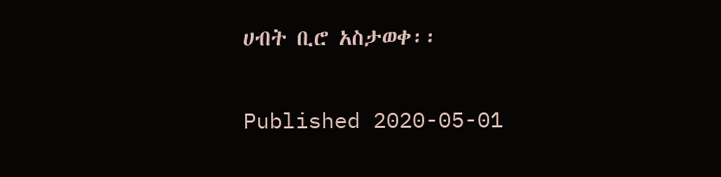ሀብት ቢሮ አስታወቀ፡፡

Published 2020-05-01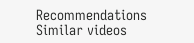Recommendations
Similar videos